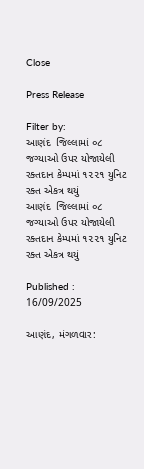Close

Press Release

Filter by:
આણંદ  જિલ્લામાં ૦૮ જગ્યાઓ ઉપર યોજાયેલી રક્તદાન કેમ્પમાં ૧૨૨૧ યુનિટ રક્ત એકત્ર થયું
આણંદ  જિલ્લામાં ૦૮ જગ્યાઓ ઉપર યોજાયેલી રક્તદાન કેમ્પમાં ૧૨૨૧ યુનિટ રક્ત એકત્ર થયું

Published : 16/09/2025

આણંદ, મંગળવાર: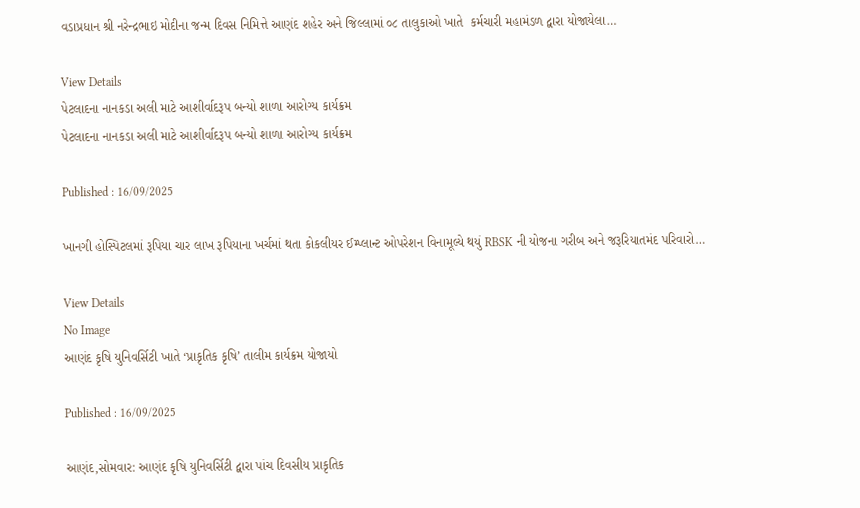વડાપ્રધાન શ્રી નરેન્દ્રભાઇ મોદીના જન્મ દિવસ નિમિત્તે આણંદ શહેર અને જિલ્લામાં ૦૮ તાલુકાઓ ખાતે  કર્મચારી મહામંડળ દ્વારા યોજાયેલા…

View Details
પેટલાદના નાનકડા અલી માટે આશીર્વાદરૂપ બન્યો શાળા આરોગ્ય કાર્યક્રમ
પેટલાદના નાનકડા અલી માટે આશીર્વાદરૂપ બન્યો શાળા આરોગ્ય કાર્યક્રમ

Published : 16/09/2025

ખાનગી હોસ્પિટલમાં રૂપિયા ચાર લાખ રૂપિયાના ખર્ચમાં થતા કોકલીયર ઈમ્પ્લાન્ટ ઓપરેશન વિનામૂલ્યે થયું RBSK ની યોજના ગરીબ અને જરૂરિયાતમંદ પરિવારો…

View Details
No Image
આણંદ કૃષિ યુનિવર્સિટી ખાતે ‘પ્રાકૃતિક કૃષિ’ તાલીમ કાર્યક્રમ યોજાયો

Published : 16/09/2025

આણંદ,સોમવાર: આણંદ કૃષિ યુનિવર્સિટી દ્વારા પાંચ દિવસીય પ્રાકૃતિક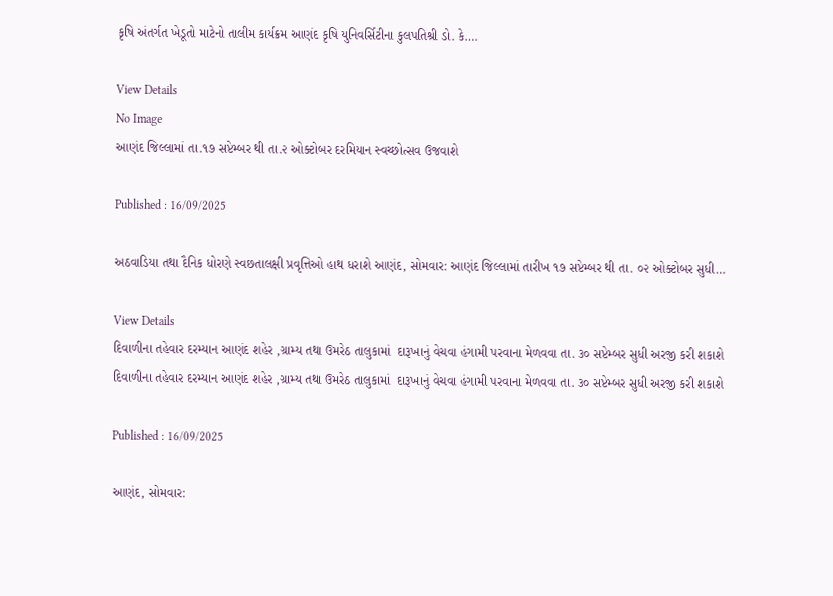કૃષિ અંતર્ગત ખેડૂતો માટેનો તાલીમ કાર્યક્રમ આણંદ કૃષિ યુનિવર્સિટીના કુલપતિશ્રી ડો. કે….

View Details
No Image
આણંદ જિલ્લામાં તા.૧૭ સપ્ટેમ્બર થી તા.૨ ઓક્ટોબર દરમિયાન સ્વચ્છોત્સવ ઉજવાશે

Published : 16/09/2025

અઠવાડિયા તથા દૈનિક ધોરણે સ્વછતાલક્ષી પ્રવૃત્તિઓ હાથ ધરાશે આણંદ, સોમવાર: આણંદ જિલ્લામાં તારીખ ૧૭ સપ્ટેમ્બર થી તા. ૦૨ ઓક્ટોબર સુધી…

View Details
દિવાળીના તહેવાર દરમ્યાન આણંદ શહેર ,ગ્રામ્ય તથા ઉમરેઠ તાલુકામાં  દારૂખાનું વેચવા હંગામી પરવાના મેળવવા તા. ૩૦ સપ્ટેમ્બર સુધી અરજી કરી શકાશે
દિવાળીના તહેવાર દરમ્યાન આણંદ શહેર ,ગ્રામ્ય તથા ઉમરેઠ તાલુકામાં  દારૂખાનું વેચવા હંગામી પરવાના મેળવવા તા. ૩૦ સપ્ટેમ્બર સુધી અરજી કરી શકાશે

Published : 16/09/2025

આણંદ, સોમવાર: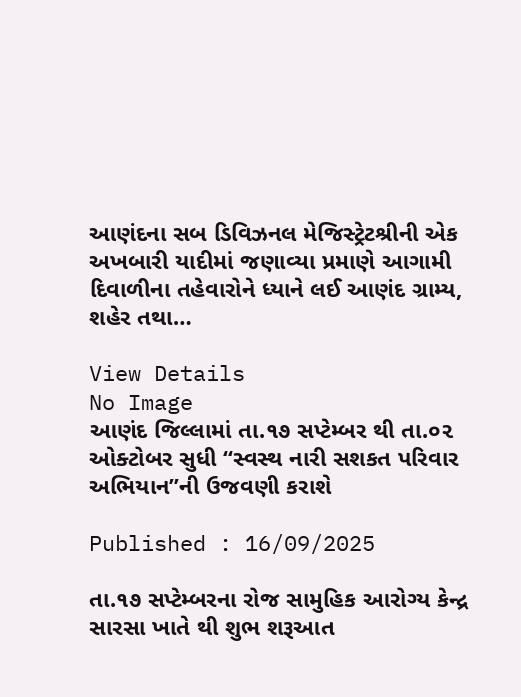આણંદના સબ ડિવિઝનલ મેજિસ્ટ્રેટશ્રીની એક અખબારી યાદીમાં જણાવ્યા પ્રમાણે આગામી દિવાળીના તહેવારોને ધ્યાને લઈ આણંદ ગ્રામ્ય, શહેર તથા…

View Details
No Image
આણંદ જિલ્લામાં તા.૧૭ સપ્ટેમ્બર થી તા.૦૨ ઓક્ટોબર સુધી “સ્વસ્થ નારી સશકત પરિવાર અભિયાન”ની ઉજવણી કરાશે

Published : 16/09/2025

તા.૧૭ સપ્ટેમ્બરના રોજ સામુહિક આરોગ્ય કેન્દ્ર સારસા ખાતે થી શુભ શરૂઆત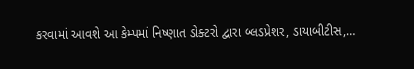કરવામાં આવશે આ કેમ્પમાં નિષ્ણાત ડોક્ટરો દ્વારા બ્લડપ્રેશર, ડાયાબીટીસ,…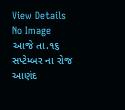View Details
No Image
આજે તા.૧૬ સપ્ટેમ્બર ના રોજ આણંદ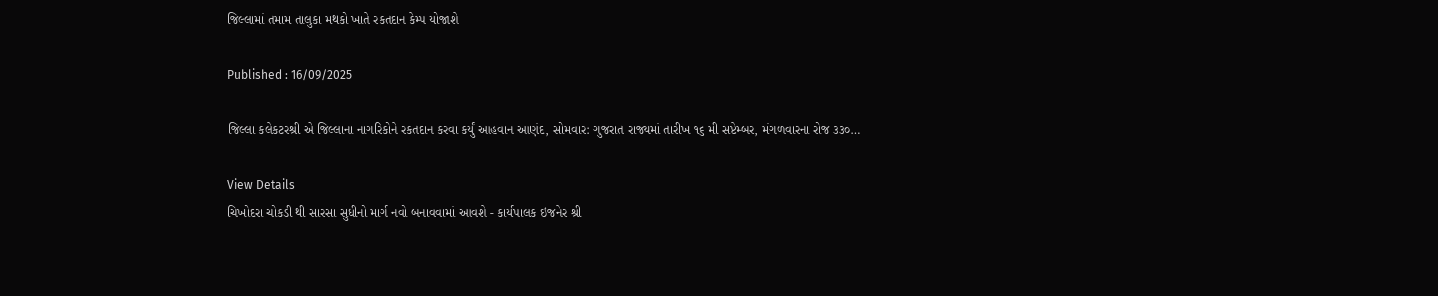જિલ્લામાં તમામ તાલુકા મથકો ખાતે રકતદાન કેમ્પ યોજાશે

Published : 16/09/2025

જિલ્લા કલેકટરશ્રી એ જિલ્લાના નાગરિકોને રકતદાન કરવા કર્યું આહવાન આણંદ, સોમવાર: ગુજરાત રાજ્યમાં તારીખ ૧૬ મી સપ્ટેમ્બર, મંગળવારના રોજ ૩૩૦…

View Details
ચિખોદરા ચોકડી થી સારસા સુધીનો માર્ગ નવો બનાવવામાં આવશે - કાર્યપાલક ઇજનેર શ્રી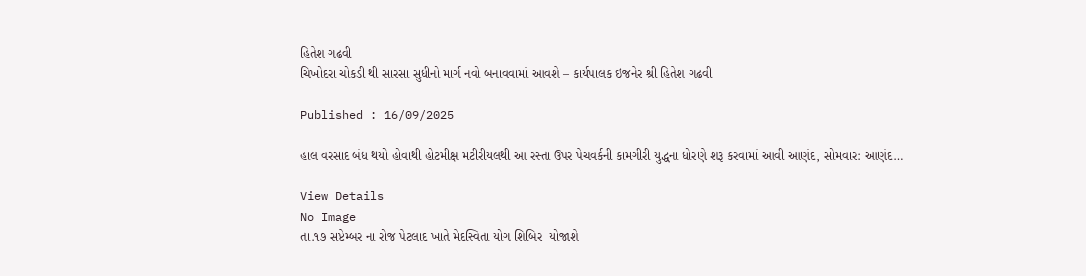હિતેશ ગઢવી
ચિખોદરા ચોકડી થી સારસા સુધીનો માર્ગ નવો બનાવવામાં આવશે – કાર્યપાલક ઇજનેર શ્રી હિતેશ ગઢવી

Published : 16/09/2025

હાલ વરસાદ બંધ થયો હોવાથી હોટમીક્ષ મટીરીયલથી આ રસ્તા ઉપર પેચવર્કની કામગીરી યુદ્ધના ધોરણે શરૂ કરવામાં આવી આણંદ, સોમવાર: આણંદ…

View Details
No Image
તા.૧૭ સપ્ટેમ્બર ના રોજ પેટલાદ ખાતે મેદસ્વિતા યોગ શિબિર  યોજાશે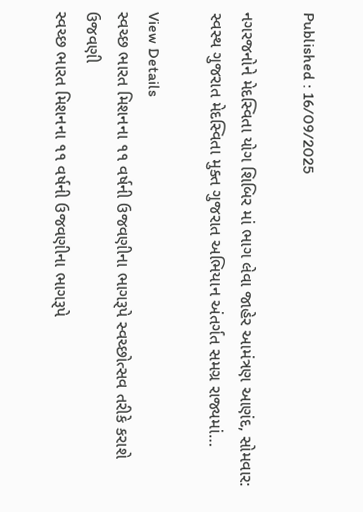Published : 16/09/2025

નગરજનોને મેદસ્વિતા યોગ શિબિર માં ભાગ લેવા જાહેર આમંત્રણ આણંદ, સોમવાર: સ્વસ્થ ગુજરાત મેદસ્વિતા મુક્ત ગુજરાત અભિયાન અંતર્ગત સમગ્ર રાજ્યમાં…

View Details
સ્વચ્છ ભારત મિશનના ૧૧ વર્ષની ઉજવણીના ભાગરૂપે સ્વચ્છોત્સવ તરીકે કરાશે ઉજવણી
સ્વચ્છ ભારત મિશનના ૧૧ વર્ષની ઉજવણીના ભાગરૂપે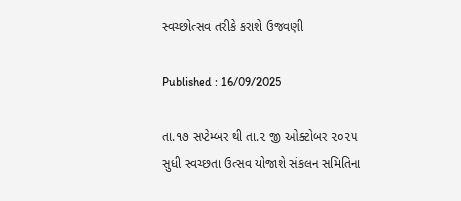સ્વચ્છોત્સવ તરીકે કરાશે ઉજવણી

Published : 16/09/2025

તા.૧૭ સપ્ટેમ્બર થી તા.૨ જી ઓક્ટોબર ૨૦૨૫ સુધી સ્વચ્છતા ઉત્સવ યોજાશે સંકલન સમિતિના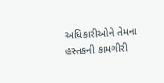અધિકારીઓને તેમના હસ્તકની કામગીરી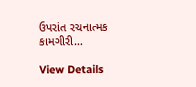ઉપરાંત રચનાત્મક કામગીરી…

View Details